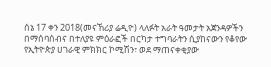ሰኔ 17 ቀን 2018(መናኸሪያ ሬዲዮ) ላለፉት አራት ዓመታት አጀንዳዎችን በማሰባሰብና በተለያዩ ምዕራፎች በርካታ ተግባራትን ሲያከናውን የቆየው የኢትዮጵያ ሀገራዊ ምክክር ኮሚሽን፣ ወደ ማጠናቀቂያው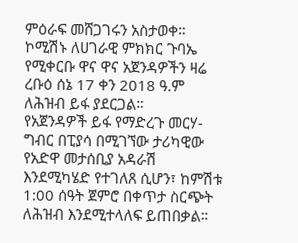ምዕራፍ መሸጋገሩን አስታወቀ።
ኮሚሽኑ ለሀገራዊ ምክክር ጉባኤ የሚቀርቡ ዋና ዋና አጀንዳዎችን ዛሬ ረቡዕ ሰኔ 17 ቀን 2018 ዓ.ም ለሕዝብ ይፋ ያደርጋል።
የአጀንዳዎች ይፋ የማድረጉ መርሃ-ግብር በፒያሳ በሚገኘው ታሪካዊው የአድዋ መታሰቢያ አዳራሽ እንደሚካሄድ የተገለጸ ሲሆን፣ ከምሽቱ 1:00 ሰዓት ጀምሮ በቀጥታ ስርጭት ለሕዝብ እንደሚተላለፍ ይጠበቃል።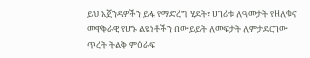ይህ አጀንዳዎችን ይፋ የማድረግ ሂደት፣ ሀገሪቱ ለዓመታት የዘለቁና መዋቅራዊ የሆኑ ልዩነቶችን በውይይት ለመፍታት ለምታደርገው ጥረት ትልቅ ምዕራፍ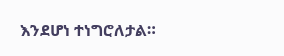እንደሆነ ተነግሮለታል።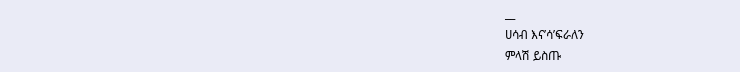__
ሀሳብ እና’ሳ’ፍራለን
ምላሽ ይስጡ